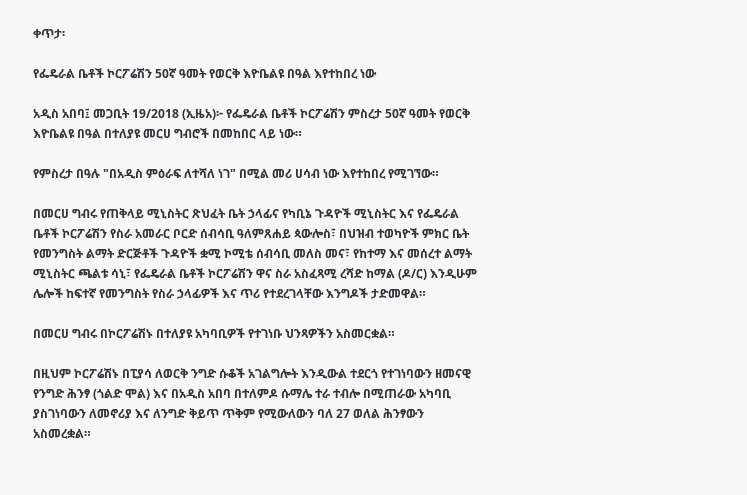ቀጥታ፡

የፌዴራል ቤቶች ኮርፖሬሽን 50ኛ ዓመት የወርቅ እዮቤልዩ በዓል እየተከበረ ነው

አዲስ አበባ፤ መጋቢት 19/2018 (ኢዜአ)፦ የፌዴራል ቤቶች ኮርፖሬሽን ምስረታ 50ኛ ዓመት የወርቅ እዮቤልዩ በዓል በተለያዩ መርሀ ግብሮች በመከበር ላይ ነው።

የምስረታ በዓሉ "በአዲስ ምዕራፍ ለተሻለ ነገ" በሚል መሪ ሀሳብ ነው እየተከበረ የሚገኘው።

በመርሀ ግብሩ የጠቅላይ ሚኒስትር ጽህፈት ቤት ኃላፊና የካቢኔ ጉዳዮች ሚኒስትር እና የፌዴራል ቤቶች ኮርፖሬሽን የስራ አመራር ቦርድ ሰብሳቢ ዓለምጸሐይ ጳውሎስ፣ በህዝብ ተወካዮች ምክር ቤት የመንግስት ልማት ድርጅቶች ጉዳዮች ቋሚ ኮሚቴ ሰብሳቢ መለስ መና፣ የከተማ እና መሰረተ ልማት ሚኒስትር ጫልቱ ሳኒ፣ የፌዴራል ቤቶች ኮርፖሬሽን ዋና ስራ አስፈጻሚ ረሻድ ከማል (ዶ/ር) እንዲሁም ሌሎች ከፍተኛ የመንግስት የስራ ኃላፊዎች እና ጥሪ የተደረገላቸው እንግዶች ታድመዋል።

በመርሀ ግብሩ በኮርፖሬሽኑ በተለያዩ አካባቢዎች የተገነቡ ህንጻዎችን አስመርቋል።

በዚህም ኮርፖሬሽኑ በፒያሳ ለወርቅ ንግድ ሱቆች አገልግሎት እንዲውል ተደርጎ የተገነባውን ዘመናዊ የንግድ ሕንፃ (ጎልድ ሞል) እና በአዲስ አበባ በተለምዶ ሱማሌ ተራ ተብሎ በሚጠራው አካባቢ ያስገነባውን ለመኖሪያ እና ለንግድ ቅይጥ ጥቅም የሚውለውን ባለ 27 ወለል ሕንፃውን አስመረቋል።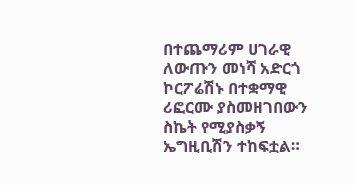በተጨማሪም ሀገራዊ ለውጡን መነሻ አድርጎ ኮርፖሬሽኑ በተቋማዊ ሪፎርሙ ያስመዘገበውን ስኬት የሚያስቃኝ ኤግዚቢሽን ተከፍቷል።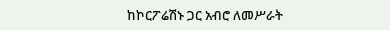ከኮርፖሬሽኑ ጋር አብሮ ለመሥራት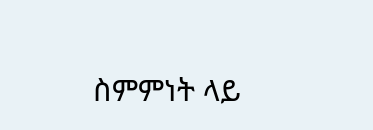ስምምነት ላይ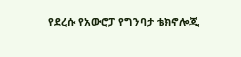የደረሱ የአውሮፓ የግንባታ ቴክኖሎጂ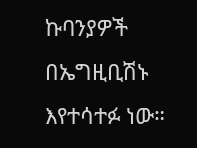ኩባንያዎች በኤግዚቢሽኑ እየተሳተፉ ነው።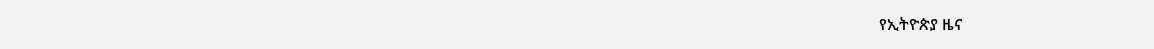የኢትዮጵያ ዜና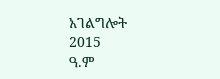አገልግሎት
2015
ዓ.ም